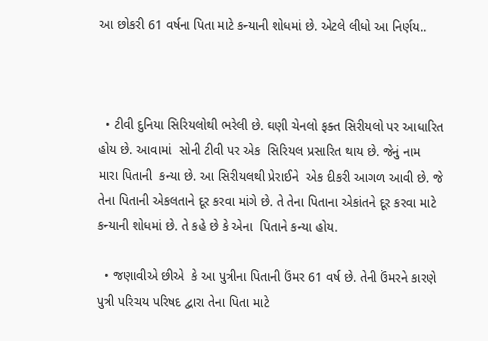આ છોકરી 61 વર્ષના પિતા માટે કન્યાની શોધમાં છે. એટલે લીધો આ નિર્ણય..



  • ટીવી દુનિયા સિરિયલોથી ભરેલી છે. ઘણી ચેનલો ફક્ત સિરીયલો પર આધારિત હોય છે. આવામાં  સોની ટીવી પર એક  સિરિયલ પ્રસારિત થાય છે. જેનું નામ મારા પિતાની  કન્યા છે. આ સિરીયલથી પ્રેરાઈને  એક દીકરી આગળ આવી છે. જે તેના પિતાની એકલતાને દૂર કરવા માંગે છે. તે તેના પિતાના એકાંતને દૂર કરવા માટે કન્યાની શોધમાં છે. તે કહે છે કે એના  પિતાને કન્યા હોય.

  • જણાવીએ છીએ  કે આ પુત્રીના પિતાની ઉંમર 61 વર્ષ છે. તેની ઉંમરને કારણે પુત્રી પરિચય પરિષદ દ્વારા તેના પિતા માટે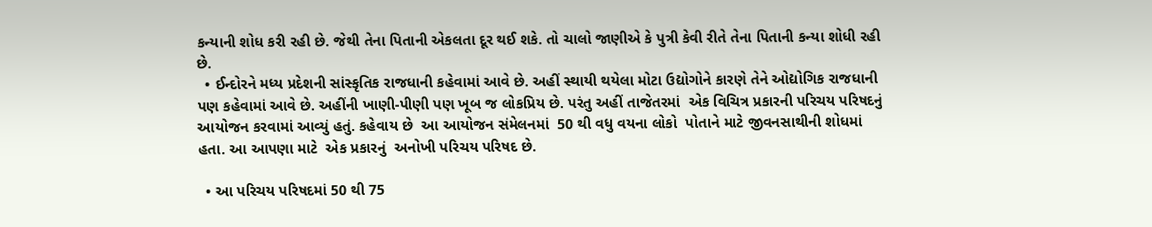કન્યાની શોધ કરી રહી છે. જેથી તેના પિતાની એકલતા દૂર થઈ શકે. તો ચાલો જાણીએ કે પુત્રી કેવી રીતે તેના પિતાની કન્યા શોધી રહી છે.
  • ઈન્દોરને મધ્ય પ્રદેશની સાંસ્કૃતિક રાજધાની કહેવામાં આવે છે. અહીં સ્થાયી થયેલા મોટા ઉદ્યોગોને કારણે તેને ઓદ્યોગિક રાજધાની  પણ કહેવામાં આવે છે. અહીંની ખાણી-પીણી પણ ખૂબ જ લોકપ્રિય છે. પરંતુ અહીં તાજેતરમાં  એક વિચિત્ર પ્રકારની પરિચય પરિષદનું આયોજન કરવામાં આવ્યું હતું. કહેવાય છે  આ આયોજન સંમેલનમાં  50 થી વધુ વયના લોકો  પોતાને માટે જીવનસાથીની શોધમાં હતા. આ આપણા માટે  એક પ્રકારનું  અનોખી પરિચય પરિષદ છે.

  • આ પરિચય પરિષદમાં 50 થી 75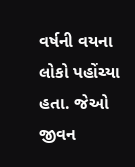વર્ષની વયના લોકો પહોંચ્યા હતા. જેઓ જીવન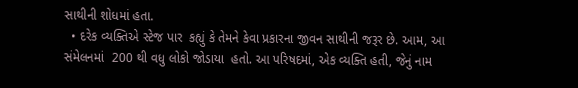સાથીની શોધમાં હતા.
  • દરેક વ્યક્તિએ સ્ટેજ પાર  કહ્યું કે તેમને કેવા પ્રકારના જીવન સાથીની જરૂર છે. આમ, આ સંમેલનમાં  200 થી વધુ લોકો જોડાયા  હતો. આ પરિષદમાં, એક વ્યક્તિ હતી, જેનું નામ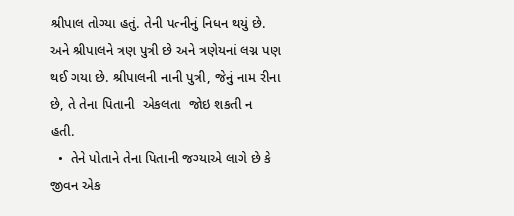શ્રીપાલ તોગ્યા હતું. તેની પત્નીનું નિધન થયું છે. અને શ્રીપાલને ત્રણ પુત્રી છે અને ત્રણેયનાં લગ્ન પણ થઈ ગયા છે. શ્રીપાલની નાની પુત્રી, જેનું નામ રીના છે, તે તેના પિતાની  એકલતા  જોઇ શકતી ન હતી.
  •  તેને પોતાને તેના પિતાની જગ્યાએ લાગે છે કે જીવન એક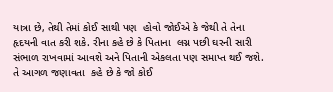યાત્રા છે, તેથી તેમાં કોઈ સાથી પણ  હોવો જોઈએ કે જેથી તે તેના હૃદયની વાત કરી શકે. રીના કહે છે કે પિતાના  લગ્ન પછી ઘરની સારી સંભાળ રાખવામાં આવશે અને પિતાની એકલતા પણ સમાપ્ત થઈ જશે. તે આગળ જણાવતા  કહે છે કે જો કોઈ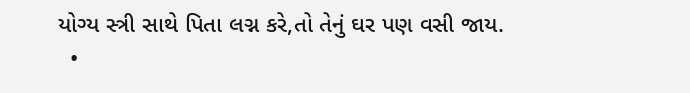યોગ્ય સ્ત્રી સાથે પિતા લગ્ન કરે,તો તેનું ઘર પણ વસી જાય.
  •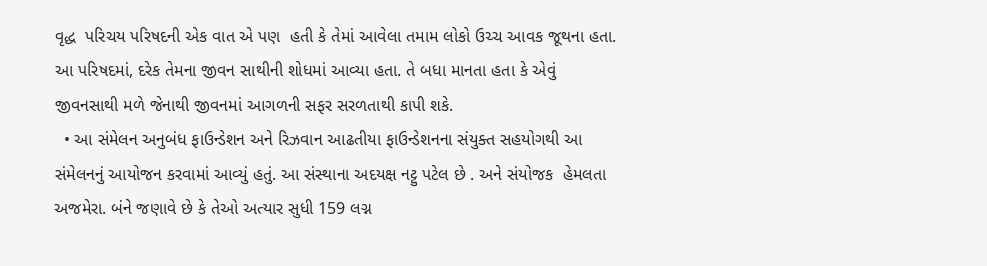વૃદ્ધ  પરિચય પરિષદની એક વાત એ પણ  હતી કે તેમાં આવેલા તમામ લોકો ઉચ્ચ આવક જૂથના હતા. આ પરિષદમાં, દરેક તેમના જીવન સાથીની શોધમાં આવ્યા હતા. તે બધા માનતા હતા કે એવું જીવનસાથી મળે જેનાથી જીવનમાં આગળની સફર સરળતાથી કાપી શકે.
  • આ સંમેલન અનુબંધ ફાઉન્ડેશન અને રિઝવાન આઢતીયા ફાઉન્ડેશનના સંયુક્ત સહયોગથી આ સંમેલનનું આયોજન કરવામાં આવ્યું હતું. આ સંસ્થાના અદયક્ષ નટ્ટુ પટેલ છે . અને સંયોજક  હેમલતા અજમેરા. બંને જણાવે છે કે તેઓ અત્યાર સુધી 159 લગ્ન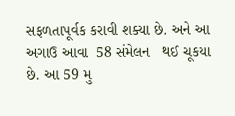સફળતાપૂર્વક કરાવી શક્યા છે. અને આ અગાઉ આવા  58 સંમેલન   થઈ ચૂકયા છે. આ 59 મુ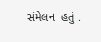સંમેલન  હતું .